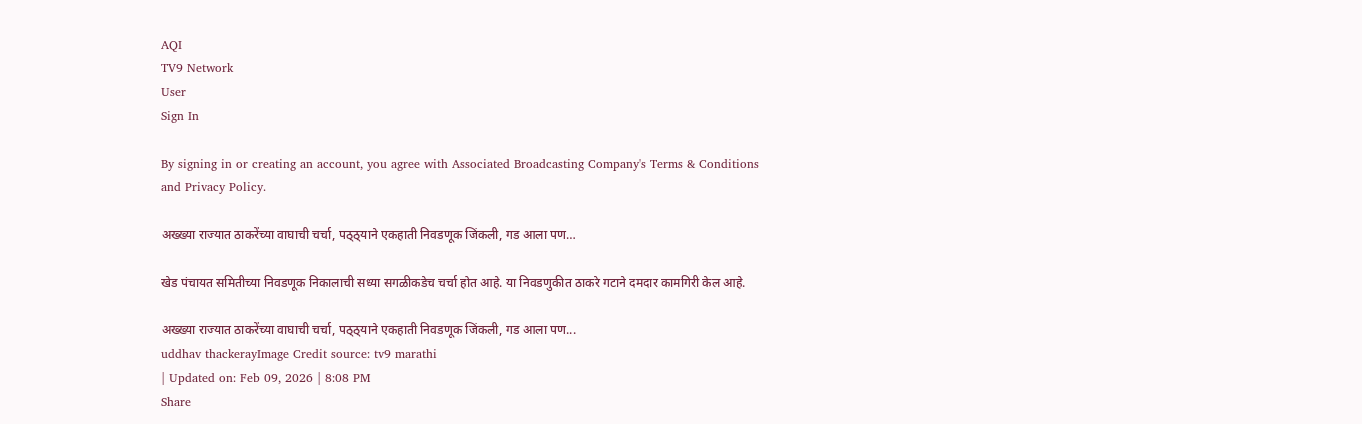AQI
TV9 Network
User
Sign In

By signing in or creating an account, you agree with Associated Broadcasting Company's Terms & Conditions and Privacy Policy.

अख्ख्या राज्यात ठाकरेंच्या वाघाची चर्चा, पठ्ठ्याने एकहाती निवडणूक जिंकली, गड आला पण…

खेड पंचायत समितीच्या निवडणूक निकालाची सध्या सगळीकडेच चर्चा होत आहे. या निवडणुकीत ठाकरे गटाने दमदार कामगिरी केल आहे.

अख्ख्या राज्यात ठाकरेंच्या वाघाची चर्चा, पठ्ठ्याने एकहाती निवडणूक जिंकली, गड आला पण...
uddhav thackerayImage Credit source: tv9 marathi
| Updated on: Feb 09, 2026 | 8:08 PM
Share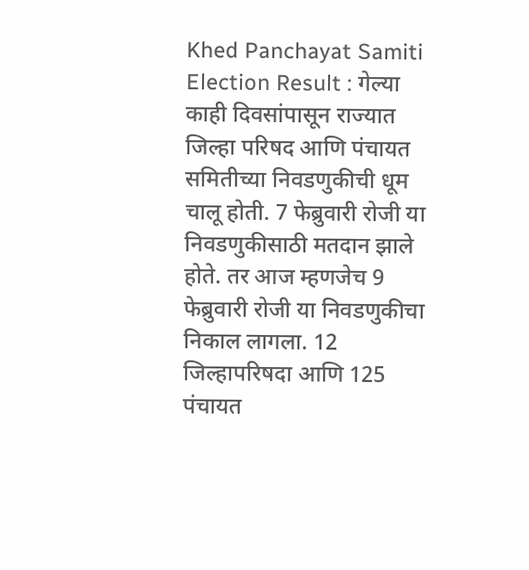Khed Panchayat Samiti Election Result : गेल्या काही दिवसांपासून राज्यात जिल्हा परिषद आणि पंचायत समितीच्या निवडणुकीची धूम चालू होती. 7 फेब्रुवारी रोजी या निवडणुकीसाठी मतदान झाले होते. तर आज म्हणजेच 9 फेब्रुवारी रोजी या निवडणुकीचा निकाल लागला. 12 जिल्हापरिषदा आणि 125 पंचायत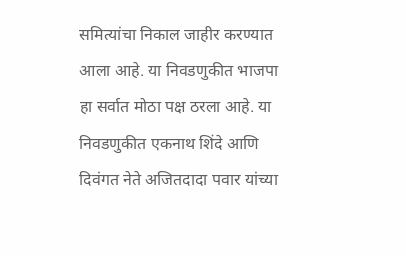समित्यांचा निकाल जाहीर करण्यात आला आहे. या निवडणुकीत भाजपा हा सर्वात मोठा पक्ष ठरला आहे. या निवडणुकीत एकनाथ शिंदे आणि दिवंगत नेते अजितदादा पवार यांच्या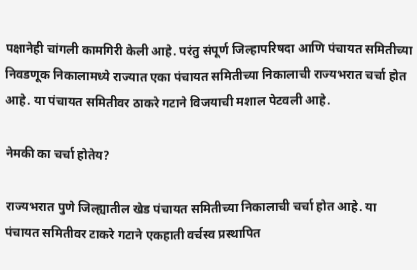पक्षानेही चांगली कामगिरी केली आहे. परंतु संपूर्ण जिल्हापरिषदा आणि पंचायत समितीच्या निवडणूक निकालामध्ये राज्यात एका पंचायत समितीच्या निकालाची राज्यभरात चर्चा होत आहे. या पंचायत समितीवर ठाकरे गटाने विजयाची मशाल पेटवली आहे.

नेमकी का चर्चा होतेय?

राज्यभरात पुणे जिल्ह्यातील खेड पंचायत समितीच्या निकालाची चर्चा होत आहे. या पंचायत समितीवर टाकरे गटाने एकहाती वर्चस्व प्रस्थापित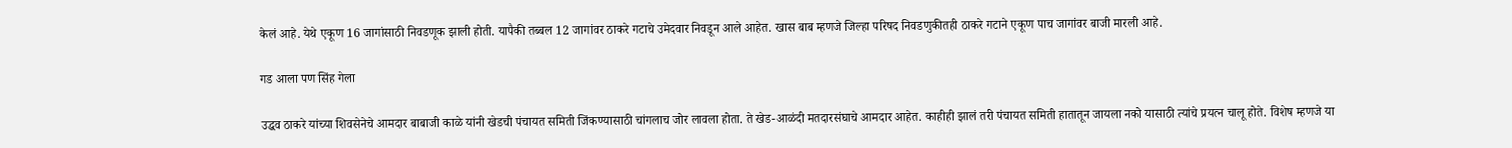केलं आहे. येथे एकूण 16 जागांसाठी निवडणूक झाली होती. यापैकी तब्बल 12 जागांवर ठाकरे गटाचे उमेदवार निवडून आले आहेत. खास बाब म्हणजे जिल्हा परिषद निवडणुकीतही ठाकरे गटाने एकूण पाच जागांवर बाजी मारली आहे.

गड आला पण सिंह गेला

उद्धव ठाकरे यांच्या शिवसेनेचे आमदार बाबाजी काळे यांनी खेडची पंचायत समिती जिंकण्यासाठी चांगलाच जोर लावला होता. ते खेड-आळंदी मतदारसंघाचे आमदार आहेत. काहीही झालं तरी पंचायत समिती हातातून जायला नको यासाठी त्यांचे प्रयत्न चालू होते. विशेष म्हणजे या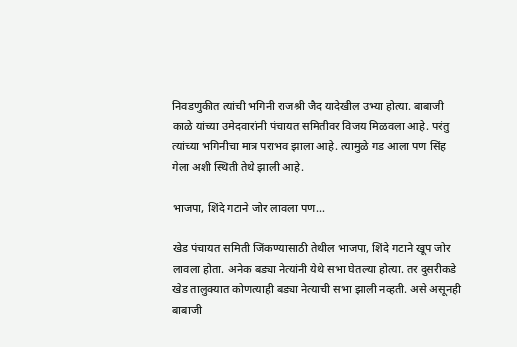निवडणुकीत त्यांची भगिनी राजश्री जैद यादेखील उभ्या होत्या. बाबाजी काळे यांच्या उमेदवारांनी पंचायत समितीवर विजय मिळवला आहे. परंतु त्यांच्या भगिनीचा मात्र पराभव झाला आहे. त्यामुळे गड आला पण सिंह गेला अशी स्थिती तेथे झाली आहे.

भाजपा, शिंदे गटाने जोर लावला पण…

खेड पंचायत समिती जिंकण्यासाठी तेथील भाजपा, शिंदे गटाने खूप जोर लावला होता. अनेक बड्या नेत्यांनी येथे सभा घेतल्या होत्या. तर दुसरीकडे खेड तालुक्यात कोणत्याही बड्या नेत्याची सभा झाली नव्हती. असे असूनही बाबाजी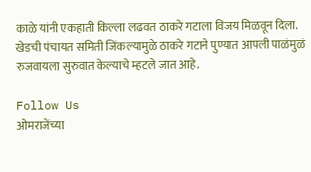काळे यांनी एकहाती किल्ला लढवत ठाकरे गटाला विजय मिळवून दिला. खेडची पंचायत समिती जिंकल्यामुळे ठाकरे गटाने पुण्यात आपली पाळंमुळं रुजवायला सुरुवात केल्याचे म्हटले जात आहे.

Follow Us
ओमराजेंच्या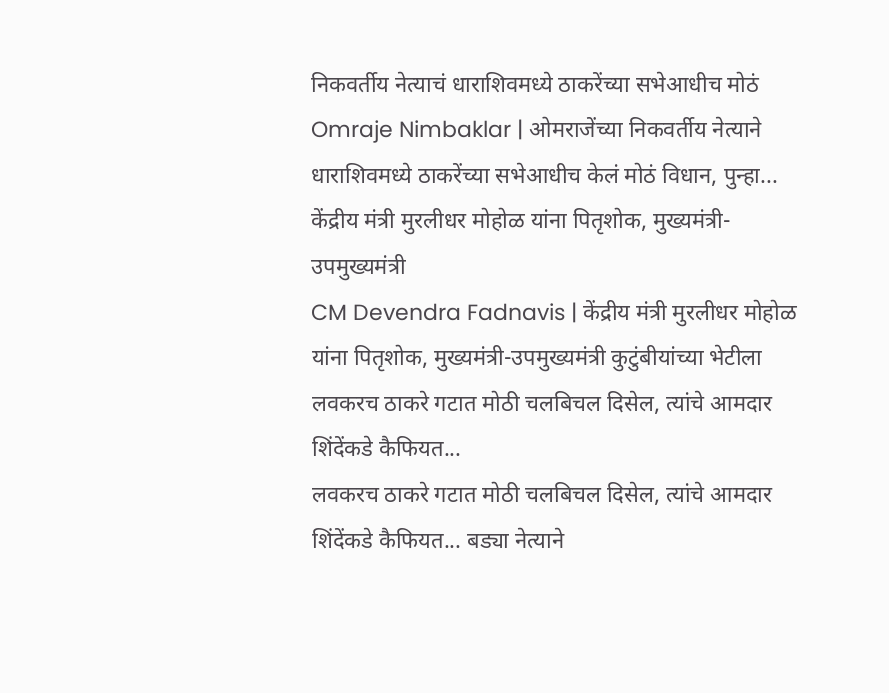निकवर्तीय नेत्याचं धाराशिवमध्ये ठाकरेंच्या सभेआधीच मोठं
Omraje Nimbaklar | ओमराजेंच्या निकवर्तीय नेत्याने धाराशिवमध्ये ठाकरेंच्या सभेआधीच केलं मोठं विधान, पुन्हा...
केंद्रीय मंत्री मुरलीधर मोहोळ यांना पितृशोक, मुख्यमंत्री-उपमुख्यमंत्री
CM Devendra Fadnavis | केंद्रीय मंत्री मुरलीधर मोहोळ यांना पितृशोक, मुख्यमंत्री-उपमुख्यमंत्री कुटुंबीयांच्या भेटीला
लवकरच ठाकरे गटात मोठी चलबिचल दिसेल, त्यांचे आमदार शिंदेंकडे कैफियत...
लवकरच ठाकरे गटात मोठी चलबिचल दिसेल, त्यांचे आमदार शिंदेंकडे कैफियत... बड्या नेत्याने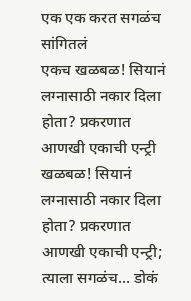एक एक करत सगळंच सांगितलं
एकच खळबळ! सियानं लग्नासाठी नकार दिला होता? प्रकरणात आणखी एकाची एन्ट्री
खळबळ! सियानं लग्नासाठी नकार दिला होता? प्रकरणात आणखी एकाची एन्ट्री; त्याला सगळंच... डोकं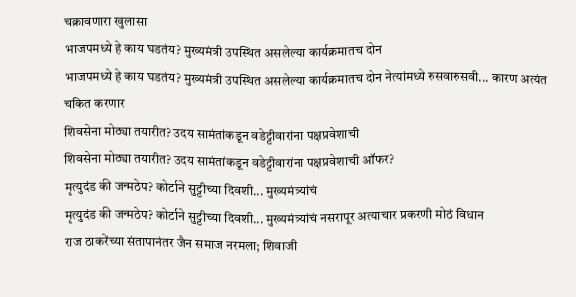चक्रावणारा खुलासा
भाजपमध्ये हे काय घडतंय? मुख्यमंत्री उपस्थित असलेल्या कार्यक्रमातच दोन
भाजपमध्ये हे काय घडतंय? मुख्यमंत्री उपस्थित असलेल्या कार्यक्रमातच दोन नेत्यांमध्ये रुसवारुसवी... कारण अत्यंत चकित करणार
शिवसेना मोठ्या तयारीत? उदय सामंतांकडून वडेट्टीवारांना पक्षप्रवेशाची
शिवसेना मोठ्या तयारीत? उदय सामंतांकडून वडेट्टीवारांना पक्षप्रवेशाची ऑफर?
मृत्युदंड की जन्मठेप? कोर्टाने सुट्टीच्या दिवशी... मुख्यमंत्र्यांचं
मृत्युदंड की जन्मठेप? कोर्टाने सुट्टीच्या दिवशी... मुख्यमंत्र्यांचं नसरापूर अत्याचार प्रकरणी मोठं विधान
राज ठाकरेंच्या संतापानंतर जैन समाज नरमला; शिवाजी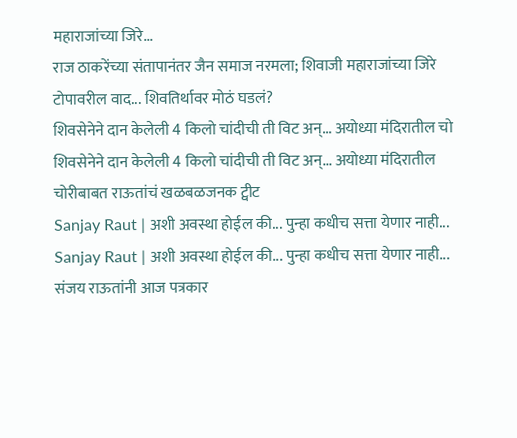महाराजांच्या जिरे...
राज ठाकरेंच्या संतापानंतर जैन समाज नरमला; शिवाजी महाराजांच्या जिरे टोपावरील वाद... शिवतिर्थावर मोठं घडलं?
शिवसेनेने दान केलेली 4 किलो चांदीची ती विट अन्... अयोध्या मंदिरातील चो
शिवसेनेने दान केलेली 4 किलो चांदीची ती विट अन्... अयोध्या मंदिरातील चोरीबाबत राऊतांचं खळबळजनक ट्वीट
Sanjay Raut | अशी अवस्था होईल की... पुन्हा कधीच सत्ता येणार नाही...
Sanjay Raut | अशी अवस्था होईल की... पुन्हा कधीच सत्ता येणार नाही... संजय राऊतांनी आज पत्रकार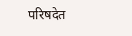परिषदेत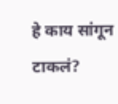हे काय सांगून टाकलं?